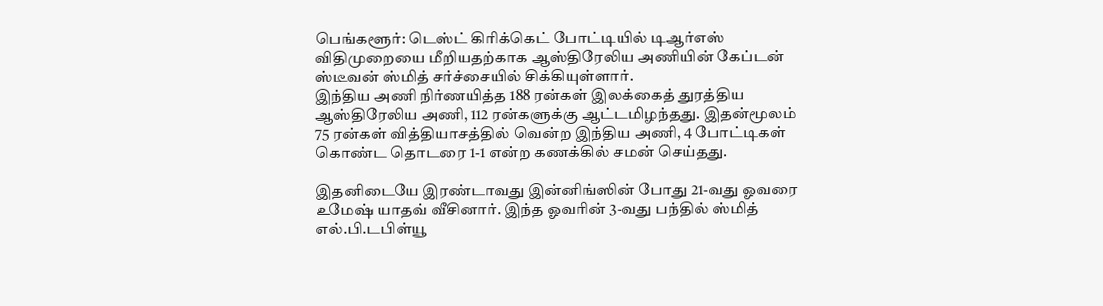பெங்களூர்: டெஸ்ட் கிரிக்கெட் போட்டியில் டிஆர்எஸ் விதிமுறையை மீறியதற்காக ஆஸ்திரேலிய அணியின் கேப்டன் ஸ்டீவன் ஸ்மித் சர்ச்சையில் சிக்கியுள்ளார்.
இந்திய அணி நிர்ணயித்த 188 ரன்கள் இலக்கைத் துரத்திய ஆஸ்திரேலிய அணி, 112 ரன்களுக்கு ஆட்டமிழந்தது. இதன்மூலம் 75 ரன்கள் வித்தியாசத்தில் வென்ற இந்திய அணி, 4 போட்டிகள் கொண்ட தொடரை 1-1 என்ற கணக்கில் சமன் செய்தது.

இதனிடையே இரண்டாவது இன்னிங்ஸின் போது 21-வது ஓவரை உமேஷ் யாதவ் வீசினார். இந்த ஓவரின் 3-வது பந்தில் ஸ்மித் எல்.பி.டபிள்யூ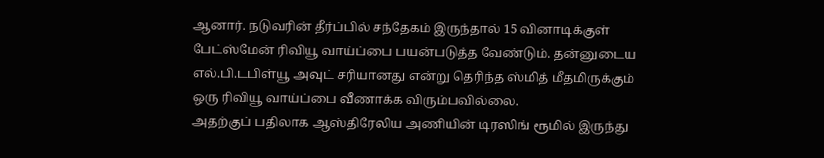ஆனார். நடுவரின் தீர்ப்பில் சந்தேகம் இருந்தால் 15 வினாடிக்குள் பேட்ஸ்மேன் ரிவியூ வாய்ப்பை பயன்படுத்த வேண்டும். தன்னுடைய எல்.பி.டபிள்யூ அவுட் சரியானது என்று தெரிந்த ஸ்மித் மீதமிருக்கும் ஒரு ரிவியூ வாய்ப்பை வீணாக்க விரும்பவில்லை.
அதற்குப் பதிலாக ஆஸ்திரேலிய அணியின் டிரஸிங் ரூமில் இருந்து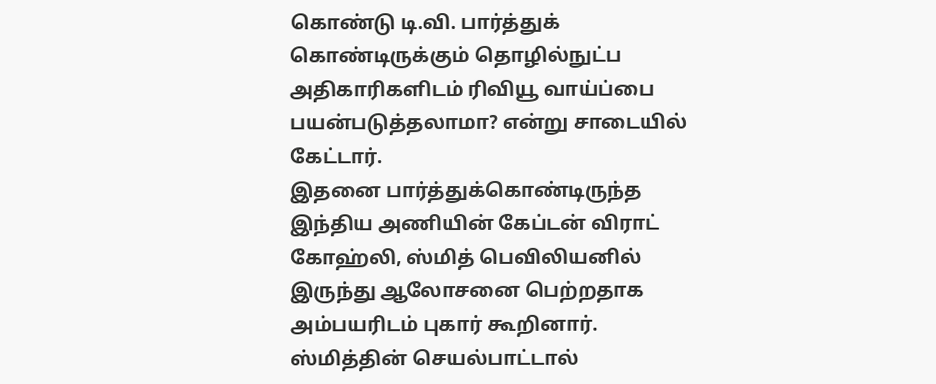கொண்டு டி.வி. பார்த்துக் கொண்டிருக்கும் தொழில்நுட்ப அதிகாரிகளிடம் ரிவியூ வாய்ப்பை பயன்படுத்தலாமா? என்று சாடையில் கேட்டார்.
இதனை பார்த்துக்கொண்டிருந்த இந்திய அணியின் கேப்டன் விராட் கோஹ்லி, ஸ்மித் பெவிலியனில் இருந்து ஆலோசனை பெற்றதாக அம்பயரிடம் புகார் கூறினார். ஸ்மித்தின் செயல்பாட்டால்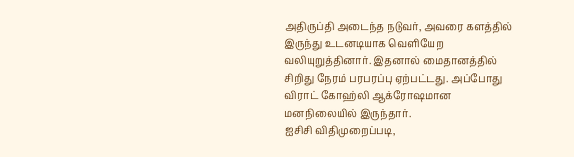அதிருப்தி அடைந்த நடுவர், அவரை களத்தில் இருந்து உடனடியாக வெளியேற வலியுறுத்தினார். இதனால் மைதானத்தில் சிறிது நேரம் பரபரப்பு ஏற்பட்டது. அப்போது விராட் கோஹ்லி ஆக்ரோஷமான மனநிலையில் இருந்தார்.
ஐசிசி விதிமுறைப்படி,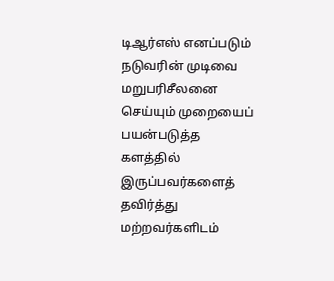டிஆர்எஸ் எனப்படும் நடுவரின் முடிவை மறுபரிசீலனை செய்யும் முறையைப் பயன்படுத்த களத்தில் இருப்பவர்களைத் தவிர்த்து மற்றவர்களிடம்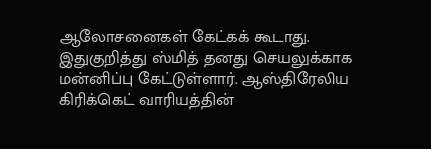ஆலோசனைகள் கேட்கக் கூடாது.
இதுகுறித்து ஸ்மித் தனது செயலுக்காக மன்னிப்பு கேட்டுள்ளார். ஆஸ்திரேலிய கிரிக்கெட் வாரியத்தின்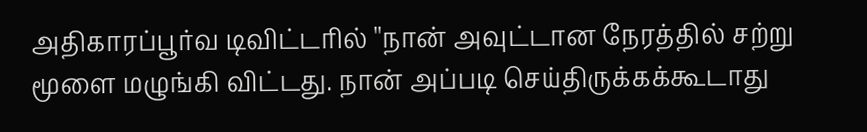அதிகாரப்பூர்வ டிவிட்டரில் ''நான் அவுட்டான நேரத்தில் சற்று மூளை மழுங்கி விட்டது. நான் அப்படி செய்திருக்கக்கூடாது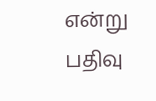என்று பதிவு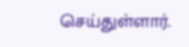செய்துள்ளார்.